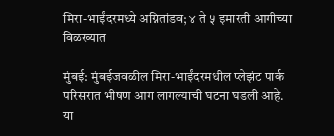मिरा-भाईंदरमध्ये अग्नितांडव; ४ ते ५ इमारती आगीच्या विळख्यात

मुंबई: मुंबईजवळील मिरा-भाईंदरमधील प्लेझंट पार्क परिसरात भीषण आग लागल्याची घटना घडली आहे. या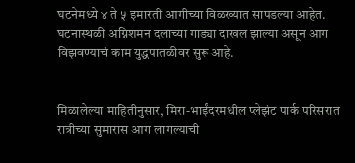घटनेमध्ये ४ ते ५ इमारती आगीच्या विळख्यात सापडल्या आहेत. घटनास्थळी अग्निशमन दलाच्या गाड्या दाखल झाल्या असून आग विझवण्याचं काम युद्धपातळीवर सुरू आहे.


मिळालेल्या माहितीनुसार, मिरा-भाईंदरमधील प्लेझंट पार्क परिसरात रात्रीच्या सुमारास आग लागल्याची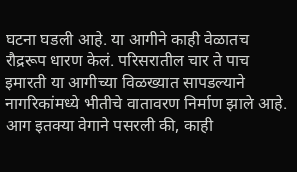घटना घडली आहे. या आगीने काही वेळातच रौद्ररूप धारण केलं. परिसरातील चार ते पाच इमारती या आगीच्या विळख्यात सापडल्याने नागरिकांमध्ये भीतीचे वातावरण निर्माण झाले आहे. आग इतक्या वेगाने पसरली की, काही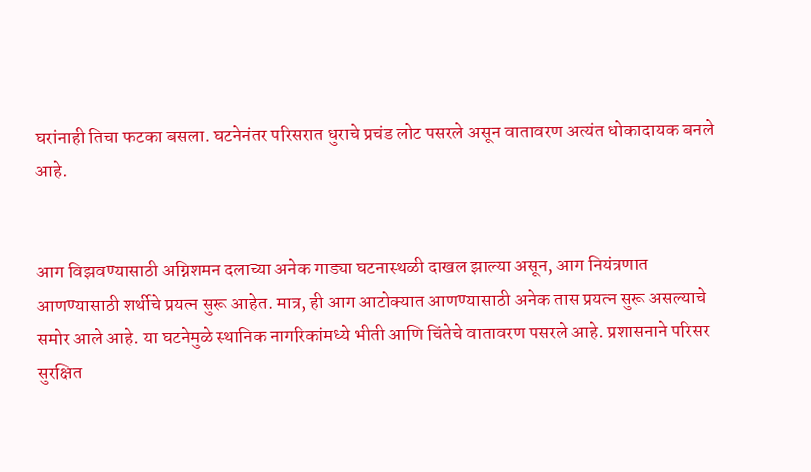घरांनाही तिचा फटका बसला. घटनेनंतर परिसरात धुराचे प्रचंड लोट पसरले असून वातावरण अत्यंत धोकादायक बनले आहे.


आग विझवण्यासाठी अग्निशमन दलाच्या अनेक गाड्या घटनास्थळी दाखल झाल्या असून, आग नियंत्रणात आणण्यासाठी शर्थीचे प्रयत्न सुरू आहेत. मात्र, ही आग आटोक्यात आणण्यासाठी अनेक तास प्रयत्न सुरू असल्याचे समोर आले आहे. या घटनेमुळे स्थानिक नागरिकांमध्ये भीती आणि चिंतेचे वातावरण पसरले आहे. प्रशासनाने परिसर सुरक्षित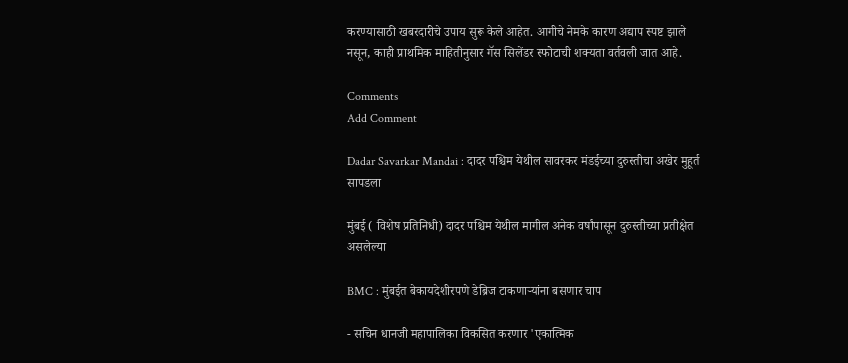करण्यासाठी खबरदारीचे उपाय सुरू केले आहेत. आगीचे नेमके कारण अद्याप स्पष्ट झाले नसून, काही प्राथमिक माहितीनुसार गॅस सिलेंडर स्फोटाची शक्यता वर्तवली जात आहे.

Comments
Add Comment

Dadar Savarkar Mandai : दादर पश्चिम येथील सावरकर मंडईच्या दुरुस्तीचा अखेर मुहूर्त सापडला

मुंबई ( विशेष प्रतिनिधी) दादर पश्चिम येथील मागील अनेक वर्षांपासून दुरुस्तीच्या प्रतीक्षेत असलेल्या

BMC : मुंबईत बेकायदेशीरपणे डेब्रिज टाकणाऱ्यांना बसणार चाप

- सचिन धानजी महापालिका विकसित करणार 'एकात्मिक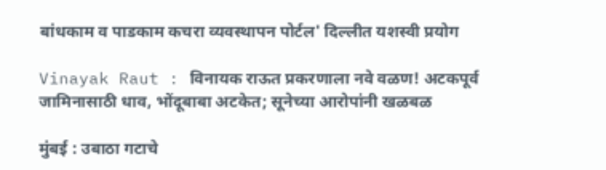बांधकाम व पाडकाम कचरा व्यवस्थापन पोर्टल' दिल्लीत यशस्वी प्रयोग

Vinayak Raut : विनायक राऊत प्रकरणाला नवे वळण! अटकपूर्व जामिनासाठी धाव, भोंदूबाबा अटकेत; सूनेच्या आरोपांनी खळबळ

मुंबई : उबाठा गटाचे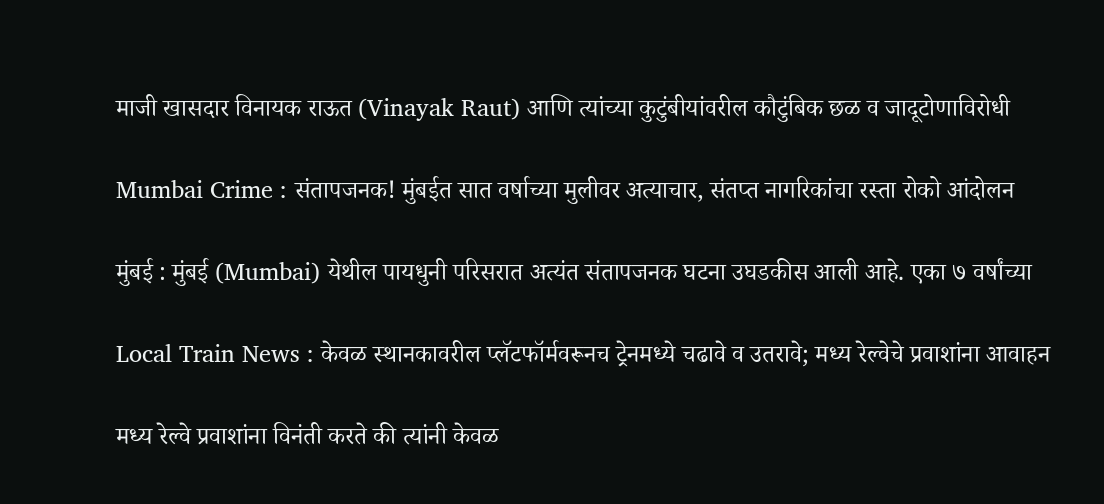माजी खासदार विनायक राऊत (Vinayak Raut) आणि त्यांच्या कुटुंबीयांवरील कौटुंबिक छळ व जादूटोणाविरोधी

Mumbai Crime : संतापजनक! मुंबईत सात वर्षाच्या मुलीवर अत्याचार, संतप्त नागरिकांचा रस्ता रोको आंदोलन

मुंबई : मुंबई (Mumbai) येथील पायधुनी परिसरात अत्यंत संतापजनक घटना उघडकीस आली आहे. एका ७ वर्षांच्या

Local Train News : केवळ स्थानकावरील प्लॅटफॉर्मवरूनच ट्रेनमध्ये चढावे व उतरावे; मध्य रेल्वेचे प्रवाशांना आवाहन

मध्य रेल्वे प्रवाशांना विनंती करते की त्यांनी केवळ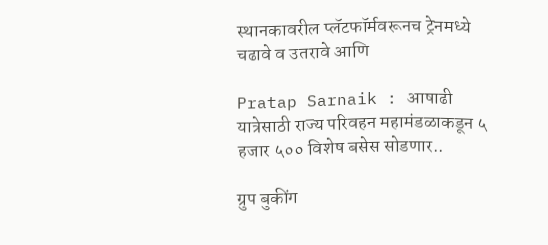स्थानकावरील प्लॅटफॉर्मवरूनच ट्रेनमध्ये चढावे व उतरावे आणि

Pratap Sarnaik : आषाढी यात्रेसाठी राज्य परिवहन महामंडळाकडून ५ हजार ५०० विशेष बसेस सोडणार..

ग्रुप बुकींग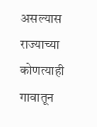असल्यास राज्याच्या कोणत्याही गावातून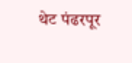थेट पंढरपूर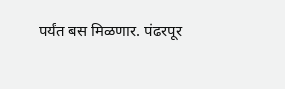पर्यंत बस मिळणार. पंढरपूर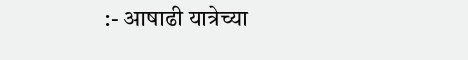:- आषाढी यात्रेच्या